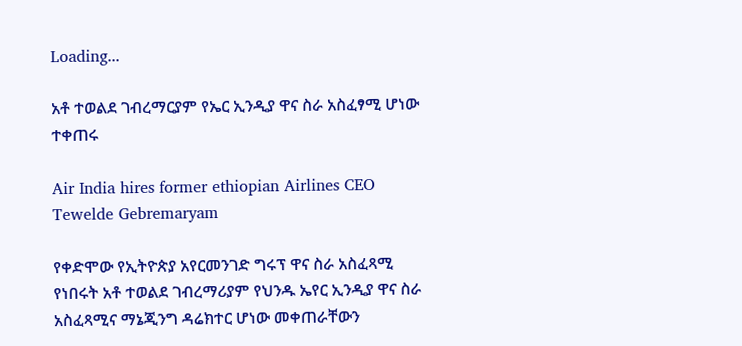Loading...

አቶ ተወልደ ገብረማርያም የኤር ኢንዲያ ዋና ስራ አስፈፃሚ ሆነው ተቀጠሩ

Air India hires former ethiopian Airlines CEO Tewelde Gebremaryam

የቀድሞው የኢትዮጵያ አየርመንገድ ግሩፕ ዋና ስራ አስፈጻሚ የነበሩት አቶ ተወልደ ገብረማሪያም የህንዱ ኤየር ኢንዲያ ዋና ስራ አስፈጻሚና ማኔጂንግ ዳሬክተር ሆነው መቀጠራቸውን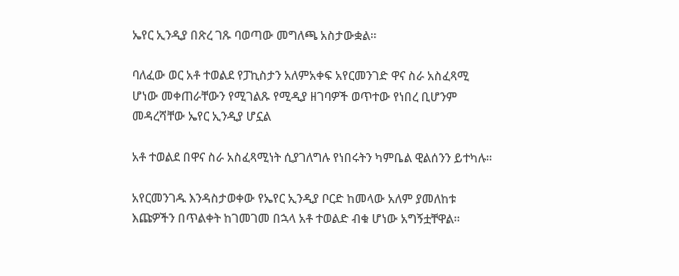ኤየር ኢንዲያ በጽረ ገጹ ባወጣው መግለጫ አስታውቋል።

ባለፈው ወር አቶ ተወልደ የፓኪስታን አለምአቀፍ አየርመንገድ ዋና ስራ አስፈጻሚ ሆነው መቀጠራቸውን የሚገልጹ የሚዲያ ዘገባዎች ወጥተው የነበረ ቢሆንም መዳረሻቸው ኤየር ኢንዲያ ሆኗል

አቶ ተወልደ በዋና ስራ አስፈጻሚነት ሲያገለግሉ የነበሩትን ካምቤል ዊልሰንን ይተካሉ።

አየርመንገዱ እንዳስታወቀው የኤየር ኢንዲያ ቦርድ ከመላው አለም ያመለከቱ እጩዎችን በጥልቀት ከገመገመ በኋላ አቶ ተወልድ ብቁ ሆነው አግኝቷቸዋል።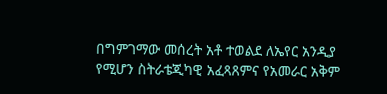በግምገማው መሰረት አቶ ተወልደ ለኤየር አንዲያ የሚሆን ስትራቴጂካዊ አፈጻጸምና የአመራር አቅም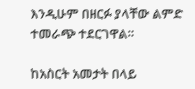እንዲሁም በዘርፉ ያላቸው ልምድ ተመራጭ ተደርገዋል።

ከአስርት አመታት በላይ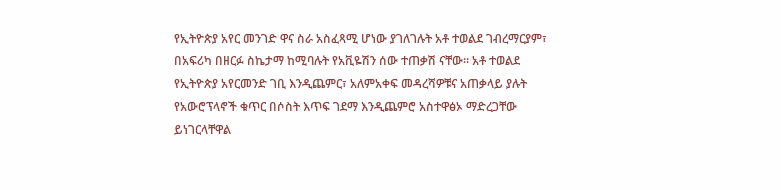የኢትዮጵያ አየር መንገድ ዋና ስራ አስፈጻሚ ሆነው ያገለገሉት አቶ ተወልደ ገብረማርያም፣ በአፍሪካ በዘርፉ ስኬታማ ከሚባሉት የአቪዬሽን ሰው ተጠቃሽ ናቸው። አቶ ተወልደ የኢትዮጵያ አየርመንድ ገቢ እንዲጨምር፣ አለምአቀፍ መዳረሻዎቹና አጠቃላይ ያሉት የአውሮፕላኖች ቁጥር በሶስት እጥፍ ገደማ እንዲጨምሮ አስተዋፅኦ ማድረጋቸው ይነገርላቸዋል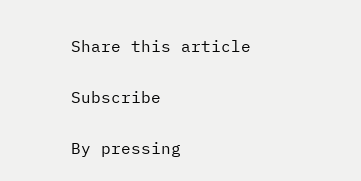Share this article

Subscribe

By pressing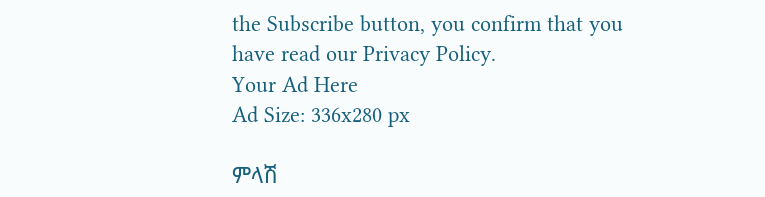the Subscribe button, you confirm that you have read our Privacy Policy.
Your Ad Here
Ad Size: 336x280 px

ምላሽ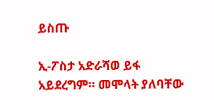ይስጡ

ኢ-ፖስታ አድራሻወ ይፋ አይደረግም። መሞላት ያለባቸው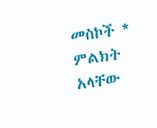መስኮች * ምልክት አላቸው